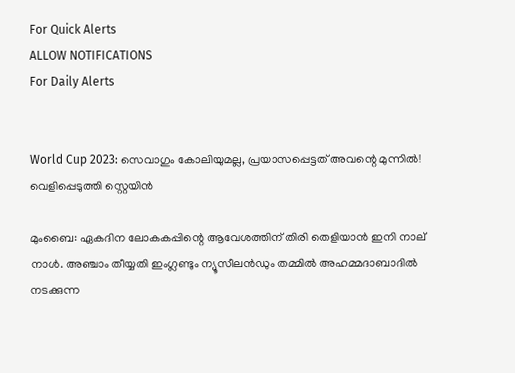For Quick Alerts
ALLOW NOTIFICATIONS
For Daily Alerts


World Cup 2023: സെവാഗും കോലിയുമല്ല, പ്രയാസപ്പെട്ടത് അവന്റെ മുന്നില്‍! വെളിപ്പെടുത്തി സ്റ്റെയിന്‍

മുംബൈ: ഏകദിന ലോകകപ്പിന്റെ ആവേശത്തിന് തിരി തെളിയാന്‍ ഇനി നാല് നാള്‍. അഞ്ചാം തീയ്യതി ഇംഗ്ലണ്ടും ന്യൂസീലന്‍ഡും തമ്മില്‍ അഹമ്മദാബാദില്‍ നടക്കുന്ന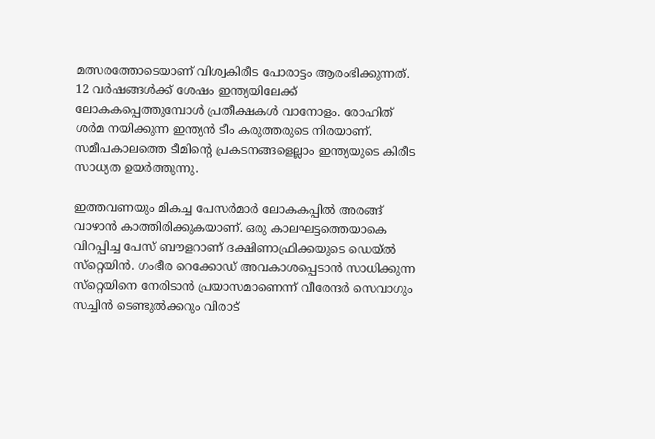മത്സരത്തോടെയാണ് വിശ്വകിരീട പോരാട്ടം ആരംഭിക്കുന്നത്. 12 വര്‍ഷങ്ങള്‍ക്ക് ശേഷം ഇന്ത്യയിലേക്ക് ലോകകപ്പെത്തുമ്പോള്‍ പ്രതീക്ഷകള്‍ വാനോളം. രോഹിത് ശര്‍മ നയിക്കുന്ന ഇന്ത്യന്‍ ടീം കരുത്തരുടെ നിരയാണ്. സമീപകാലത്തെ ടീമിന്റെ പ്രകടനങ്ങളെല്ലാം ഇന്ത്യയുടെ കിരീട സാധ്യത ഉയര്‍ത്തുന്നു.

ഇത്തവണയും മികച്ച പേസര്‍മാര്‍ ലോകകപ്പില്‍ അരങ്ങ് വാഴാന്‍ കാത്തിരിക്കുകയാണ്. ഒരു കാലഘട്ടത്തെയാകെ വിറപ്പിച്ച പേസ് ബൗളറാണ് ദക്ഷിണാഫ്രിക്കയുടെ ഡെയ്ല്‍ സ്‌റ്റെയിന്‍. ഗംഭീര റെക്കോഡ് അവകാശപ്പെടാന്‍ സാധിക്കുന്ന സ്‌റ്റെയിനെ നേരിടാന്‍ പ്രയാസമാണെന്ന് വീരേന്ദര്‍ സെവാഗും സച്ചിന്‍ ടെണ്ടുല്‍ക്കറും വിരാട്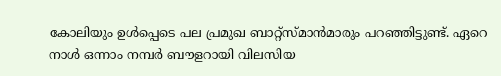കോലിയും ഉള്‍പ്പെടെ പല പ്രമുഖ ബാറ്റ്‌സ്മാന്‍മാരും പറഞ്ഞിട്ടുണ്ട്. ഏറെ നാള്‍ ഒന്നാം നമ്പര്‍ ബൗളറായി വിലസിയ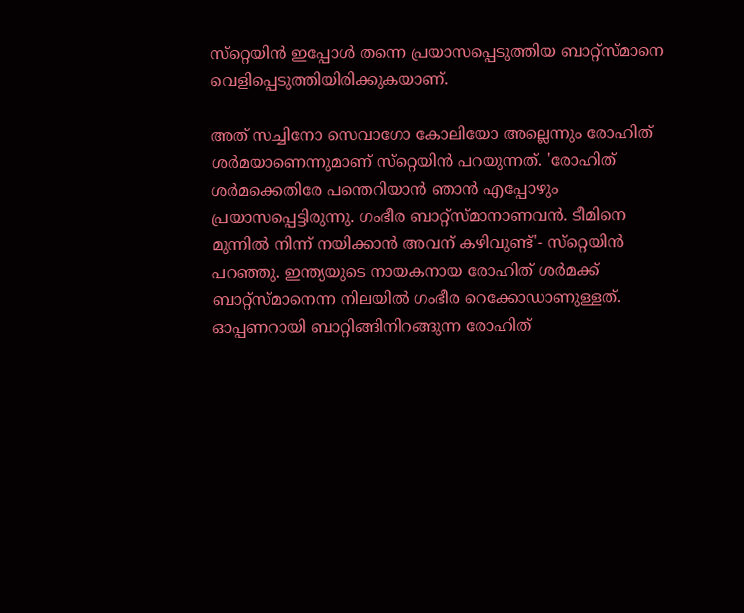സ്‌റ്റെയിന്‍ ഇപ്പോള്‍ തന്നെ പ്രയാസപ്പെടുത്തിയ ബാറ്റ്‌സ്മാനെ വെളിപ്പെടുത്തിയിരിക്കുകയാണ്.

അത് സച്ചിനോ സെവാഗോ കോലിയോ അല്ലെന്നും രോഹിത് ശര്‍മയാണെന്നുമാണ് സ്‌റ്റെയിന്‍ പറയുന്നത്. 'രോഹിത് ശര്‍മക്കെതിരേ പന്തെറിയാന്‍ ഞാന്‍ എപ്പോഴും പ്രയാസപ്പെട്ടിരുന്നു. ഗംഭീര ബാറ്റ്‌സ്മാനാണവന്‍. ടീമിനെ മുന്നില്‍ നിന്ന് നയിക്കാന്‍ അവന് കഴിവുണ്ട്'- സ്‌റ്റെയിന്‍ പറഞ്ഞു. ഇന്ത്യയുടെ നായകനായ രോഹിത് ശര്‍മക്ക് ബാറ്റ്‌സ്മാനെന്ന നിലയില്‍ ഗംഭീര റെക്കോഡാണുള്ളത്. ഓപ്പണറായി ബാറ്റിങ്ങിനിറങ്ങുന്ന രോഹിത്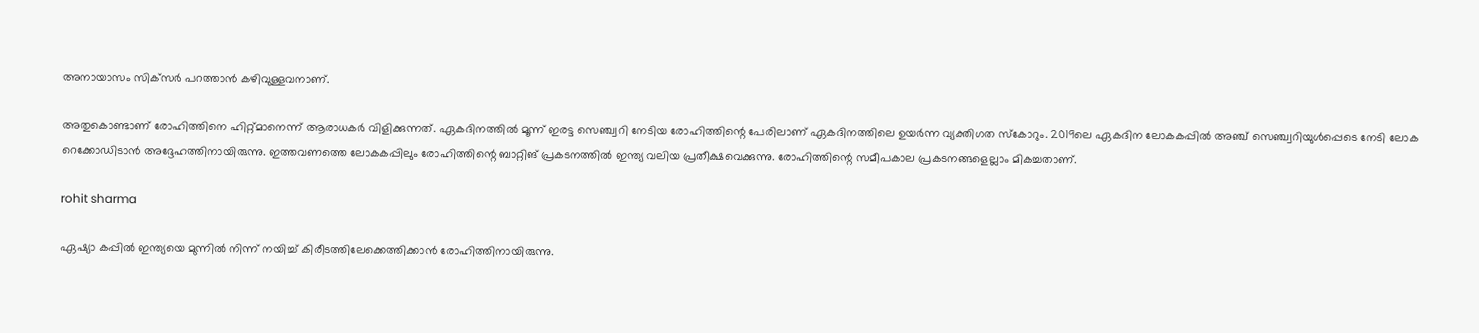അനായാസം സിക്‌സര്‍ പറത്താന്‍ കഴിവുള്ളവനാണ്.

അതുകൊണ്ടാണ് രോഹിത്തിനെ ഹിറ്റ്മാനെന്ന് ആരാധകര്‍ വിളിക്കുന്നത്. ഏകദിനത്തില്‍ മൂന്ന് ഇരട്ട സെഞ്ച്വറി നേടിയ രോഹിത്തിന്റെ പേരിലാണ് ഏകദിനത്തിലെ ഉയര്‍ന്ന വ്യക്തിഗത സ്‌കോറും. 2019ലെ ഏകദിന ലോകകപ്പില്‍ അഞ്ച് സെഞ്ച്വറിയുള്‍പ്പെടെ നേടി ലോക റെക്കോഡിടാന്‍ അദ്ദേഹത്തിനായിരുന്നു. ഇത്തവണത്തെ ലോകകപ്പിലും രോഹിത്തിന്റെ ബാറ്റിങ് പ്രകടനത്തില്‍ ഇന്ത്യ വലിയ പ്രതീക്ഷവെക്കുന്നു. രോഹിത്തിന്റെ സമീപകാല പ്രകടനങ്ങളെല്ലാം മികച്ചതാണ്.

rohit sharma

ഏഷ്യാ കപ്പില്‍ ഇന്ത്യയെ മുന്നില്‍ നിന്ന് നയിച്ച് കിരീടത്തിലേക്കെത്തിക്കാന്‍ രോഹിത്തിനായിരുന്നു.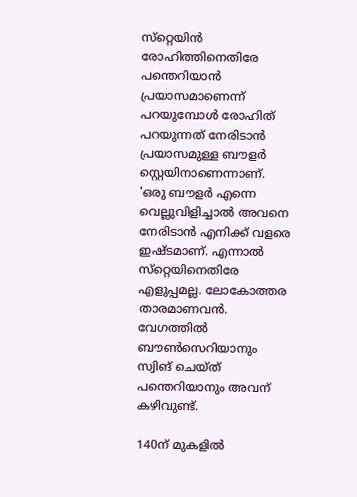സ്‌റ്റെയിന്‍ രോഹിത്തിനെതിരേ പന്തെറിയാന്‍ പ്രയാസമാണെന്ന് പറയുമ്പോള്‍ രോഹിത് പറയുന്നത് നേരിടാന്‍ പ്രയാസമുള്ള ബൗളര്‍ സ്റ്റെയിനാണെന്നാണ്. 'ഒരു ബൗളര്‍ എന്നെ വെല്ലുവിളിച്ചാല്‍ അവനെ നേരിടാന്‍ എനിക്ക് വളരെ ഇഷ്ടമാണ്. എന്നാല്‍ സ്‌റ്റെയിനെതിരേ എളുപ്പമല്ല. ലോകോത്തര താരമാണവന്‍. വേഗത്തില്‍ ബൗണ്‍സെറിയാനും സ്വിങ് ചെയ്ത് പന്തെറിയാനും അവന് കഴിവുണ്ട്.

140ന് മുകളില്‍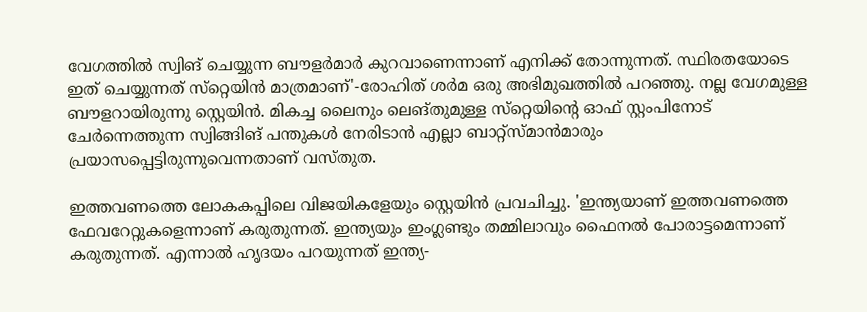വേഗത്തില്‍ സ്വിങ് ചെയ്യുന്ന ബൗളര്‍മാര്‍ കുറവാണെന്നാണ് എനിക്ക് തോന്നുന്നത്. സ്ഥിരതയോടെ ഇത് ചെയ്യുന്നത് സ്‌റ്റെയിന്‍ മാത്രമാണ്'-രോഹിത് ശര്‍മ ഒരു അഭിമുഖത്തില്‍ പറഞ്ഞു. നല്ല വേഗമുള്ള ബൗളറായിരുന്നു സ്റ്റെയിന്‍. മികച്ച ലൈനും ലെങ്തുമുള്ള സ്‌റ്റെയിന്റെ ഓഫ് സ്റ്റംപിനോട് ചേര്‍ന്നെത്തുന്ന സ്വിങ്ങിങ് പന്തുകള്‍ നേരിടാന്‍ എല്ലാ ബാറ്റ്‌സ്മാന്‍മാരും പ്രയാസപ്പെട്ടിരുന്നുവെന്നതാണ് വസ്തുത.

ഇത്തവണത്തെ ലോകകപ്പിലെ വിജയികളേയും സ്റ്റെയിന്‍ പ്രവചിച്ചു. 'ഇന്ത്യയാണ് ഇത്തവണത്തെ ഫേവറേറ്റുകളെന്നാണ് കരുതുന്നത്. ഇന്ത്യയും ഇംഗ്ലണ്ടും തമ്മിലാവും ഫൈനല്‍ പോരാട്ടമെന്നാണ് കരുതുന്നത്. എന്നാല്‍ ഹൃദയം പറയുന്നത് ഇന്ത്യ-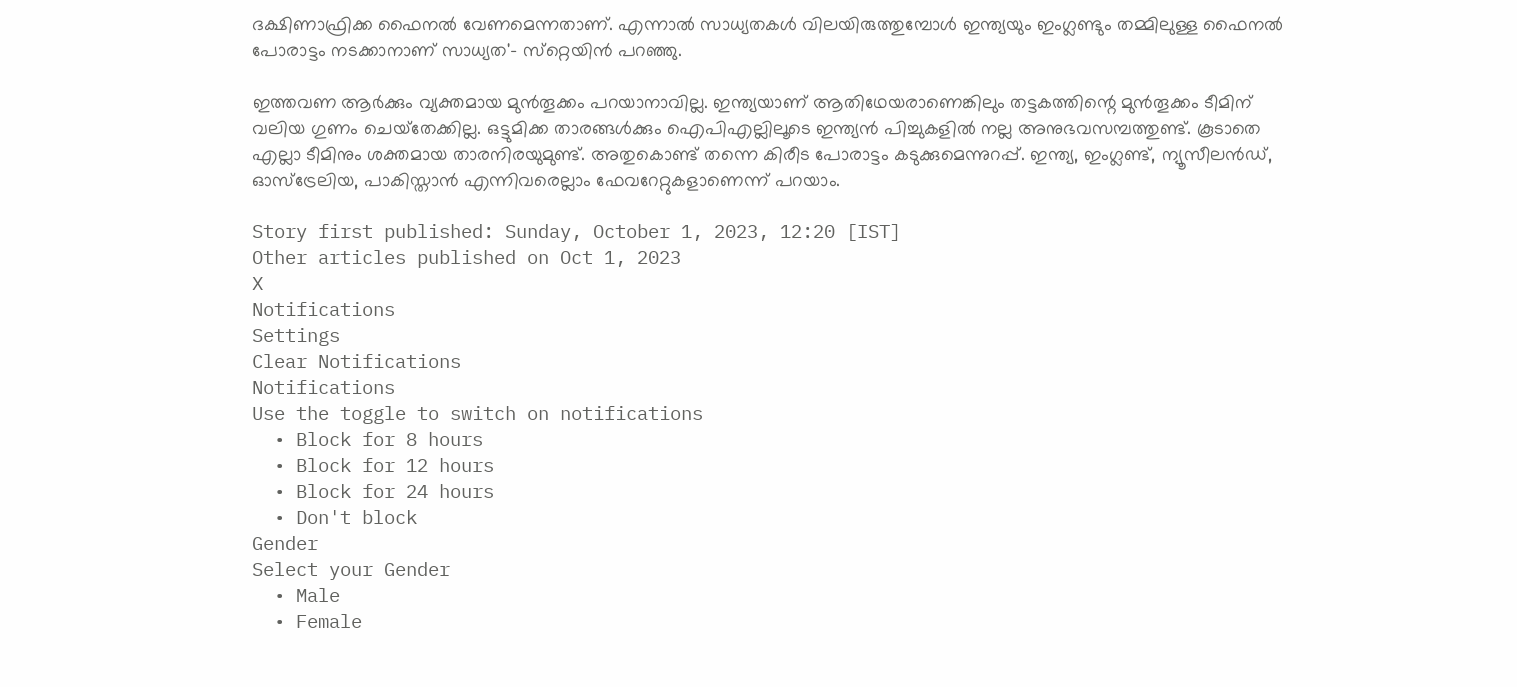ദക്ഷിണാഫ്രിക്ക ഫൈനല്‍ വേണമെന്നതാണ്. എന്നാല്‍ സാധ്യതകള്‍ വിലയിരുത്തുമ്പോള്‍ ഇന്ത്യയും ഇംഗ്ലണ്ടും തമ്മിലുള്ള ഫൈനല്‍ പോരാട്ടം നടക്കാനാണ് സാധ്യത'- സ്‌റ്റെയിന്‍ പറഞ്ഞു.

ഇത്തവണ ആര്‍ക്കും വ്യക്തമായ മുന്‍തൂക്കം പറയാനാവില്ല. ഇന്ത്യയാണ് ആതിഥേയരാണെങ്കിലും തട്ടകത്തിന്റെ മുന്‍തൂക്കം ടീമിന് വലിയ ഗുണം ചെയ്‌തേക്കില്ല. ഒട്ടുമിക്ക താരങ്ങള്‍ക്കും ഐപിഎല്ലിലൂടെ ഇന്ത്യന്‍ പിച്ചുകളില്‍ നല്ല അനുഭവസമ്പത്തുണ്ട്. കൂടാതെ എല്ലാ ടീമിനും ശക്തമായ താരനിരയുമുണ്ട്. അതുകൊണ്ട് തന്നെ കിരീട പോരാട്ടം കടുക്കുമെന്നുറപ്പ്. ഇന്ത്യ, ഇംഗ്ലണ്ട്, ന്യൂസീലന്‍ഡ്, ഓസ്‌ട്രേലിയ, പാകിസ്താന്‍ എന്നിവരെല്ലാം ഫേവറേറ്റുകളാണെന്ന് പറയാം.

Story first published: Sunday, October 1, 2023, 12:20 [IST]
Other articles published on Oct 1, 2023
X
Notifications
Settings
Clear Notifications
Notifications
Use the toggle to switch on notifications
  • Block for 8 hours
  • Block for 12 hours
  • Block for 24 hours
  • Don't block
Gender
Select your Gender
  • Male
  • Female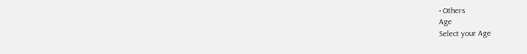• Others
Age
Select your Age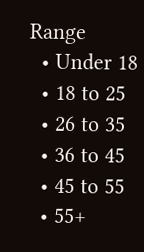Range
  • Under 18
  • 18 to 25
  • 26 to 35
  • 36 to 45
  • 45 to 55
  • 55+